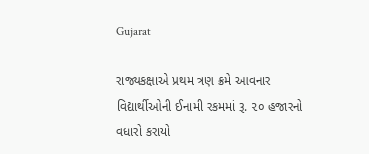Gujarat

રાજ્યકક્ષાએ પ્રથમ ત્રણ ક્રમે આવનાર વિદ્યાર્થીઓની ઈનામી રકમમાં રૂ. ૨૦ હજારનો વધારો કરાયો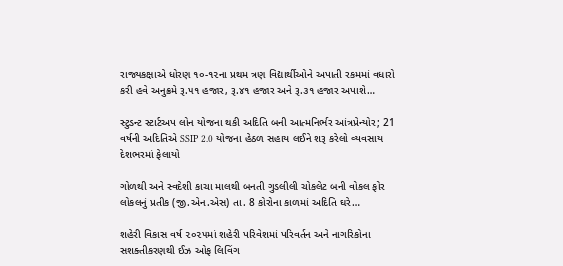રાજ્યકક્ષાએ ધોરણ ૧૦-૧૨ના પ્રથમ ત્રણ વિદ્યાર્થીઓને અપાતી રકમમાં વધારો કરી હવે અનુક્રમે રૂ.૫૧ હજાર, રૂ.૪૧ હજાર અને રૂ.૩૧ હજાર અપાશે…

સ્ટુડન્ટ સ્ટાર્ટઅપ લોન યોજના થકી અદિતિ બની આત્મનિર્ભર આંત્રપ્રેન્યોર; 21 વર્ષની અદિતિએ SSIP 2.0 યોજના હેઠળ સહાય લઈને શરૂ કરેલો વ્યવસાય દેશભરમાં ફેલાયો

ગોળથી અને સ્વદેશી કાચા માલથી બનતી ગુડલીલી ચોકલેટ બની વોકલ ફોર લોકલનું પ્રતીક (જી.એન.એસ) તા. 8 કોરોના કાળમાં અદિતિ ઘરે…

શહેરી વિકાસ વર્ષ ૨૦૨૫માં શહેરી પરિવેશમાં પરિવર્તન અને નાગરિકોના સશક્તીકરણથી ઈઝ ઓફ લિવિંગ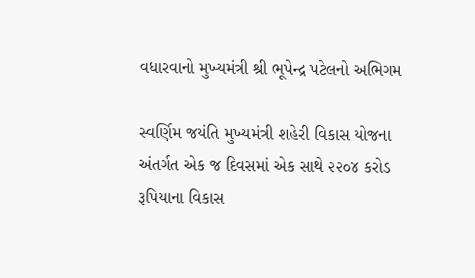વધારવાનો મુખ્યમંત્રી શ્રી ભૂપેન્દ્ર પટેલનો અભિગમ

સ્વર્ણિમ જયંતિ મુખ્યમંત્રી શહેરી વિકાસ યોજના અંતર્ગત એક જ દિવસમાં એક સાથે ૨૨૦૪ કરોડ રૂપિયાના વિકાસ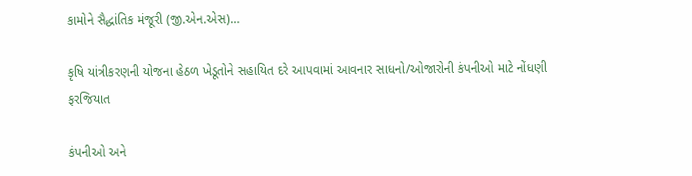કામોને સૈદ્ધાંતિક મંજૂરી (જી.એન.એસ)…

કૃષિ યાંત્રીકરણની યોજના હેઠળ ખેડૂતોને સહાયિત દરે આપવામાં આવનાર સાધનો/ઓજારોની કંપનીઓ માટે નોંધણી ફરજિયાત

કંપનીઓ અને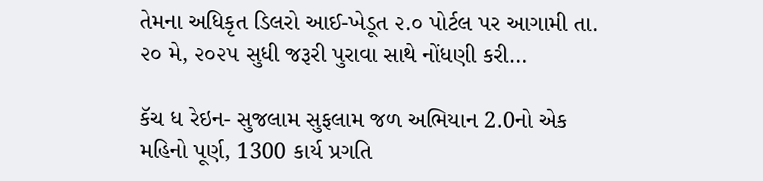તેમના અધિકૃત ડિલરો આઈ-ખેડૂત ૨.૦ પોર્ટલ પર આગામી તા. ૨૦ મે, ૨૦૨૫ સુધી જરૂરી પુરાવા સાથે નોંધણી કરી…

કૅચ ધ રેઇન- સુજલામ સુફલામ જળ અભિયાન 2.0નો એક મહિનો પૂર્ણ, 1300 કાર્ય પ્રગતિ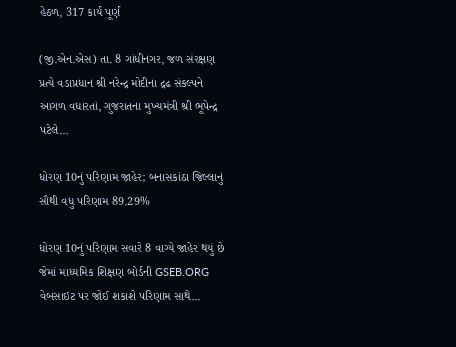હેઠળ, 317 કાર્ય પૂર્ણ

(જી.એન.એસ) તા. 8 ગાંધીનગર, જળ સંરક્ષણ પ્રત્યે વડાપ્રધાન શ્રી નરેન્દ્ર મોદીના દ્રઢ સંકલ્પને આગળ વધારતાં, ગુજરાતના મુખ્યમંત્રી શ્રી ભૂપેન્દ્ર પટેલે…

ધોરણ 10નું પરિણામ જાહેર; બનાસકાંઠા જિલ્લાનું સૌથી વધુ પરિણામ 89.29%

ધોરણ 10નું પરિણામ સવારે 8 વાગ્યે જાહેર થયું છે જેમાં માધ્યમિક શિક્ષણ બોર્ડની GSEB.ORG વેબસાઇટ પર જોઈ શકાશે પરિણામ સાથે…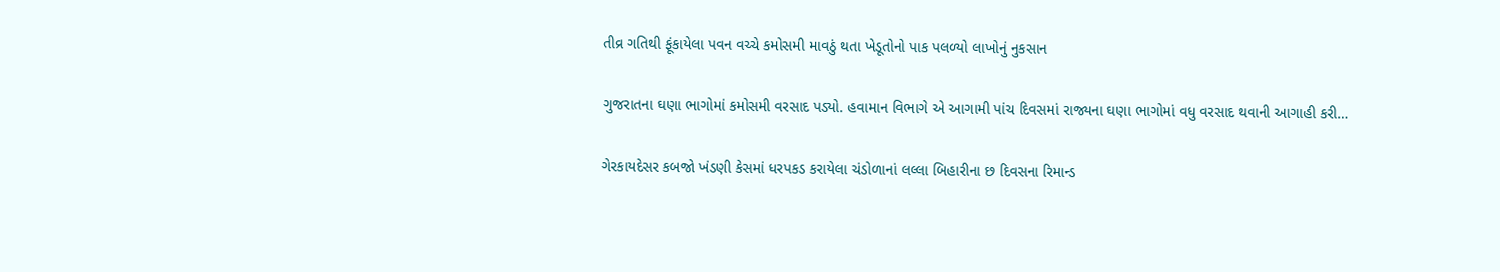તીવ્ર ગતિથી ફૂંકાયેલા પવન વચ્ચે કમોસમી માવઠું થતા ખેડૂતોનો પાક પલળ્યો લાખોનું નુકસાન

ગુજરાતના ઘણા ભાગોમાં કમોસમી વરસાદ પડ્યો. હવામાન વિભાગે એ આગામી પાંચ દિવસમાં રાજ્યના ઘણા ભાગોમાં વધુ વરસાદ થવાની આગાહી કરી…

ગેરકાયદેસર કબજો ખંડણી કેસમાં ધરપકડ કરાયેલા ચંડોળાનાં લલ્લા બિહારીના છ દિવસના રિમાન્ડ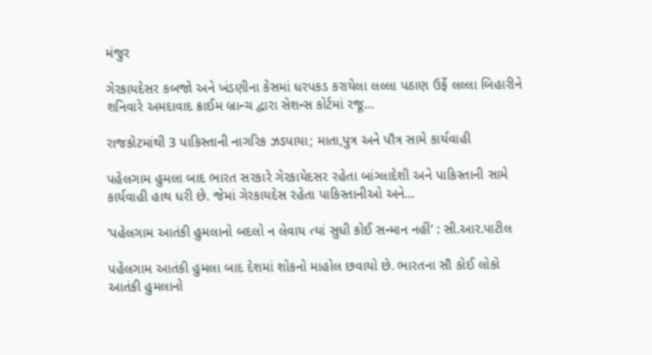મંજુર

ગેરકાયદેસર કબજો અને ખંડણીના કેસમાં ધરપકડ કરાયેલા લલ્લા પઠાણ ઉર્ફે લલ્લા બિહારીને શનિવારે અમદાવાદ ક્રાઈમ બ્રાન્ચ દ્વારા સેશન્સ કોર્ટમાં રજૂ…

રાજકોટમાંથી 3 પાકિસ્તાની નાગરિક ઝડપાયા; માતા,પુત્ર અને પૌત્ર સામે કાર્યવાહી

પહેલગામ હુમલા બાદ ભારત સરકારે ગેરકાયેદસર રહેતા બાંગ્લાદેશી અને પાકિસ્તાની સામે કાર્યવાહી હાથ ધરી છે. જેમાં ગેરકાયદેસ રહેતા પાકિસ્તાનીઓ અને…

‘પહેલગામ આતંકી હુમલાનો બદલો ન લેવાય ત્યાં સુધી કોઈ સન્માન નહીં’ : સી.આર.પાટીલ

પહેલગામ આતંકી હુમલા બાદ દેશમાં શોકનો માહોલ છવાયો છે. ભારતના સૌ કોઈ લોકો આતંકી હુમલાનો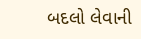બદલો લેવાની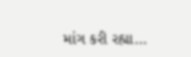માંગ કરી રહ્યા…